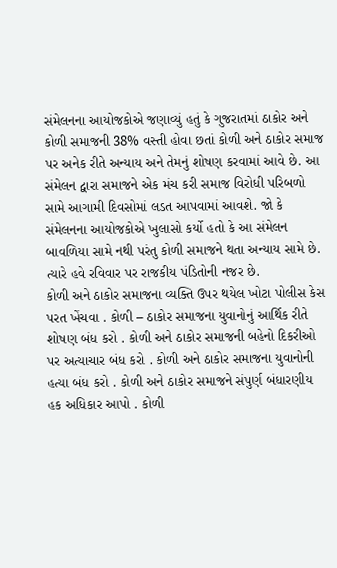સંમેલનના આયોજકોએ જણાવ્યું હતું કે ગુજરાતમાં ઠાકોર અને કોળી સમાજની 38% વસ્તી હોવા છતાં કોળી અને ઠાકોર સમાજ પર અનેક રીતે અન્યાય અને તેમનું શોષણ કરવામાં આવે છે. આ સંમેલન દ્વારા સમાજને એક મંચ કરી સમાજ વિરોધી પરિબળો સામે આગામી દિવસોમાં લડત આપવામાં આવશે. જો કે સંમેલનના આયોજકોએ ખુલાસો કર્યો હતો કે આ સંમેલન બાવળિયા સામે નથી પરંતુ કોળી સમાજને થતા અન્યાય સામે છે. ત્યારે હવે રવિવાર પર રાજકીય પંડિતોની નજર છે.
કોળી અને ઠાકોર સમાજના વ્યક્તિ ઉપર થયેલ ખોટા પોલીસ કેસ પરત ખેંચવા . કોળી – ઠાકોર સમાજના યુવાનોનું આર્થિક રીતે શોષણ બંધ કરો . કોળી અને ઠાકોર સમાજની બહેનો દિકરીઓ પર અત્યાચાર બંધ કરો . કોળી અને ઠાકોર સમાજના યુવાનોની હત્યા બંધ કરો . કોળી અને ઠાકોર સમાજને સંપુર્ણ બંધારણીય હક અધિકાર આપો . કોળી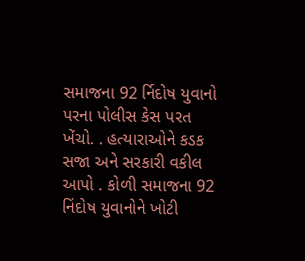સમાજના 92 ર્નિદોષ યુવાનો પરના પોલીસ કેસ પરત ખેંચો. . હત્યારાઓને કડક સજા અને સરકારી વકીલ આપો . કોળી સમાજના 92 નિંદોષ યુવાનોને ખોટી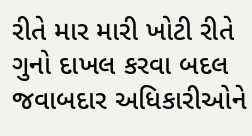રીતે માર મારી ખોટી રીતે ગુનો દાખલ કરવા બદલ જવાબદાર અધિકારીઓને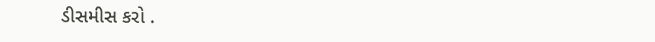ડીસમીસ કરો .